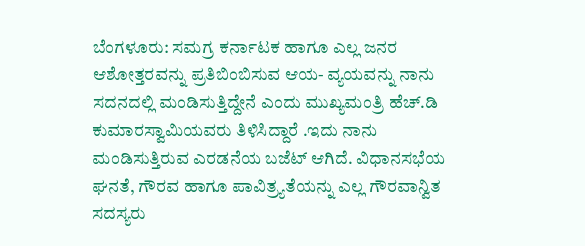ಬೆಂಗಳೂರು: ಸಮಗ್ರ ಕರ್ನಾಟಕ ಹಾಗೂ ಎಲ್ಲ ಜನರ ಆಶೋತ್ತರವನ್ನು ಪ್ರತಿಬಿಂಬಿಸುವ ಆಯ- ವ್ಯಯವನ್ನು ನಾನು ಸದನದಲ್ಲಿ ಮಂಡಿಸುತ್ತಿದ್ದೇನೆ ಎಂದು ಮುಖ್ಯಮಂತ್ರಿ ಹೆಚ್.ಡಿ ಕುಮಾರಸ್ವಾಮಿಯವರು ತಿಳಿಸಿದ್ದಾರೆ .ಇದು ನಾನು ಮಂಡಿಸುತ್ತಿರುವ ಎರಡನೆಯ ಬಜೆಟ್ ಆಗಿದೆ. ವಿಧಾನಸಭೆಯ ಘನತೆ, ಗೌರವ ಹಾಗೂ ಪಾವಿತ್ರ್ಯತೆಯನ್ನು ಎಲ್ಲ ಗೌರವಾನ್ವಿತ ಸದಸ್ಯರು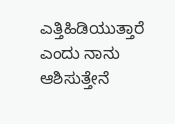ಎತ್ತಿಹಿಡಿಯುತ್ತಾರೆ ಎಂದು ನಾನು ಆಶಿಸುತ್ತೇನೆ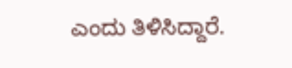ಎಂದು ತಿಳಿಸಿದ್ದಾರೆ.